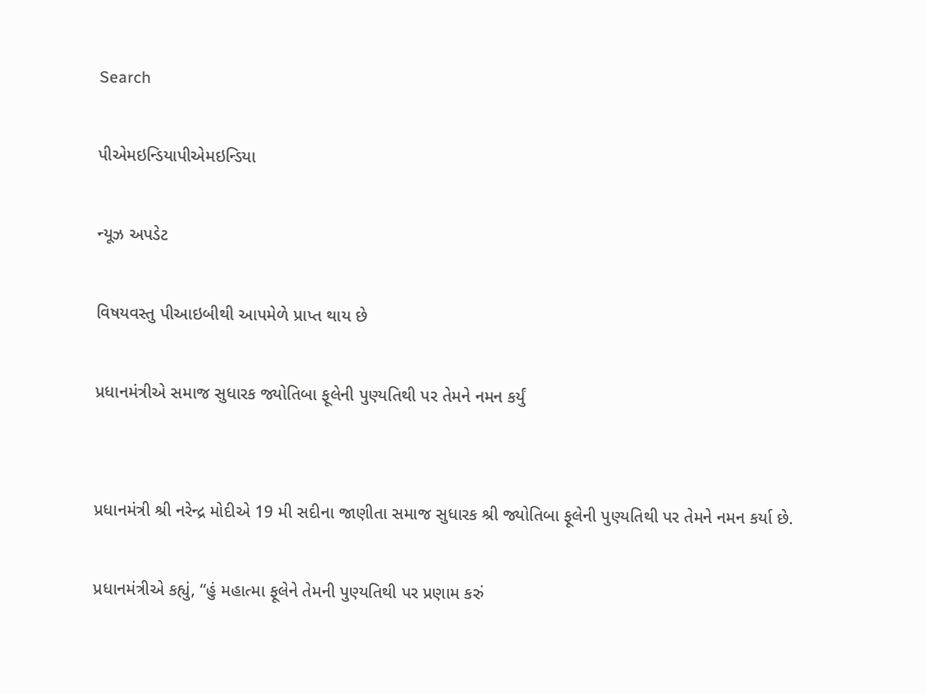Search

પીએમઇન્ડિયાપીએમઇન્ડિયા

ન્યૂઝ અપડેટ

વિષયવસ્તુ પીઆઇબીથી આપમેળે પ્રાપ્ત થાય છે

પ્રધાનમંત્રીએ સમાજ સુધારક જ્યોતિબા ફૂલેની પુણ્યતિથી પર તેમને નમન કર્યું


પ્રધાનમંત્રી શ્રી નરેન્દ્ર મોદીએ 19 મી સદીના જાણીતા સમાજ સુધારક શ્રી જ્યોતિબા ફૂલેની પુણ્યતિથી પર તેમને નમન કર્યા છે.

પ્રધાનમંત્રીએ કહ્યું, “હું મહાત્મા ફૂલેને તેમની પુણ્યતિથી પર પ્રણામ કરું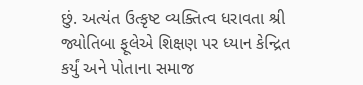છું. અત્યંત ઉત્કૃષ્ટ વ્યક્તિત્વ ધરાવતા શ્રી જ્યોતિબા ફૂલેએ શિક્ષણ પર ધ્યાન કેન્દ્રિત કર્યું અને પોતાના સમાજ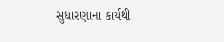સુધારણાના કાર્યથી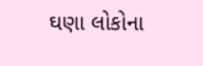ઘણા લોકોના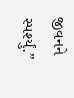જીવનને સ્પર્શ્યું.”